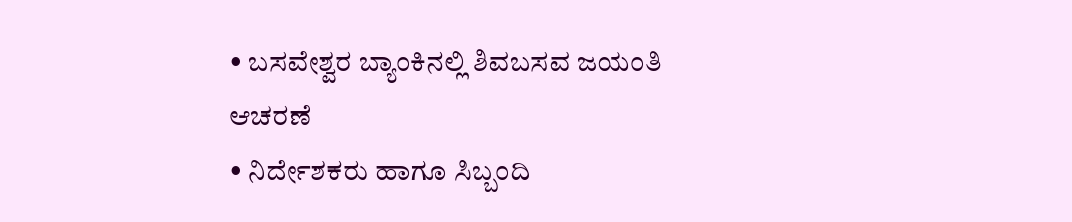• ಬಸವೇಶ್ವರ ಬ್ಯಾಂಕಿನಲ್ಲಿ ಶಿವಬಸವ ಜಯಂತಿ ಆಚರಣೆ
• ನಿರ್ದೇಶಕರು ಹಾಗೂ ಸಿಬ್ಬಂದಿ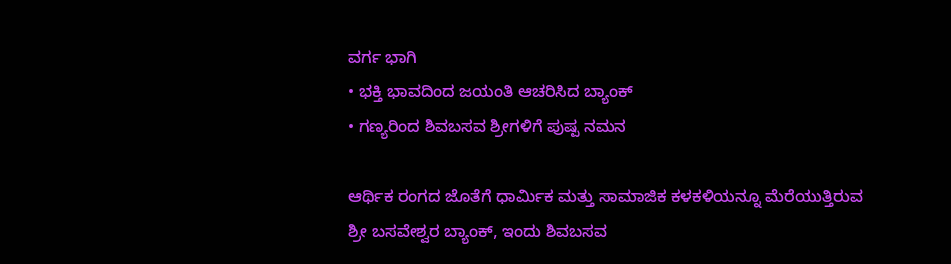ವರ್ಗ ಭಾಗಿ
• ಭಕ್ತಿ ಭಾವದಿಂದ ಜಯಂತಿ ಆಚರಿಸಿದ ಬ್ಯಾಂಕ್
• ಗಣ್ಯರಿಂದ ಶಿವಬಸವ ಶ್ರೀಗಳಿಗೆ ಪುಷ್ಪ ನಮನ

ಆರ್ಥಿಕ ರಂಗದ ಜೊತೆಗೆ ಧಾರ್ಮಿಕ ಮತ್ತು ಸಾಮಾಜಿಕ ಕಳಕಳಿಯನ್ನೂ ಮೆರೆಯುತ್ತಿರುವ ಶ್ರೀ ಬಸವೇಶ್ವರ ಬ್ಯಾಂಕ್, ಇಂದು ಶಿವಬಸವ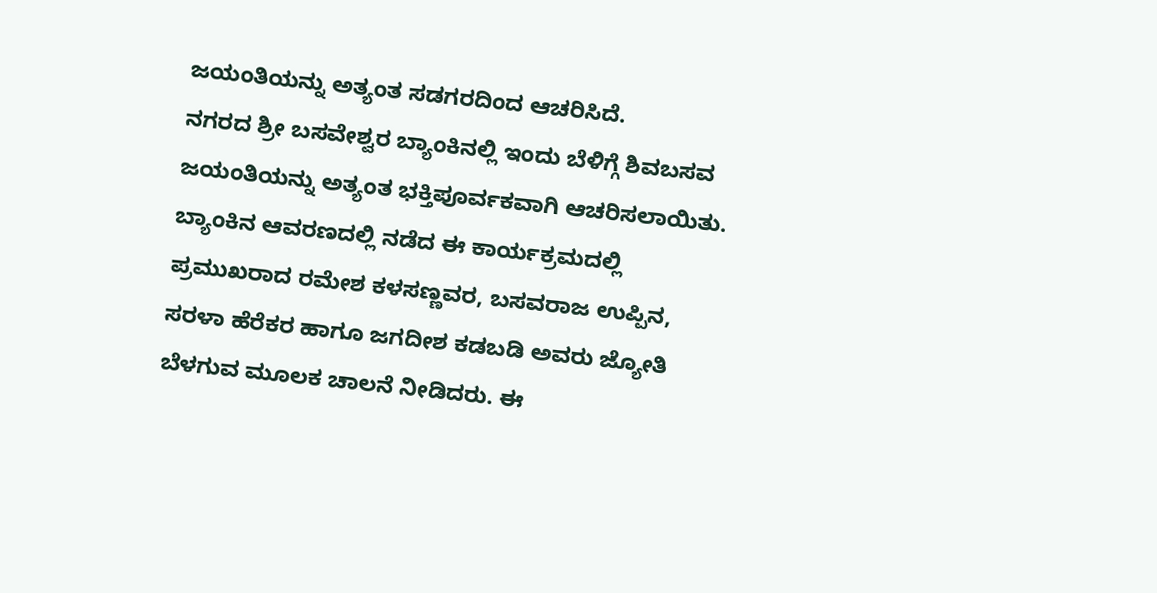ಜಯಂತಿಯನ್ನು ಅತ್ಯಂತ ಸಡಗರದಿಂದ ಆಚರಿಸಿದೆ.
ನಗರದ ಶ್ರೀ ಬಸವೇಶ್ವರ ಬ್ಯಾಂಕಿನಲ್ಲಿ ಇಂದು ಬೆಳಿಗ್ಗೆ ಶಿವಬಸವ ಜಯಂತಿಯನ್ನು ಅತ್ಯಂತ ಭಕ್ತಿಪೂರ್ವಕವಾಗಿ ಆಚರಿಸಲಾಯಿತು. ಬ್ಯಾಂಕಿನ ಆವರಣದಲ್ಲಿ ನಡೆದ ಈ ಕಾರ್ಯಕ್ರಮದಲ್ಲಿ ಪ್ರಮುಖರಾದ ರಮೇಶ ಕಳಸಣ್ಣವರ, ಬಸವರಾಜ ಉಪ್ಪಿನ, ಸರಳಾ ಹೆರೆಕರ ಹಾಗೂ ಜಗದೀಶ ಕಡಬಡಿ ಅವರು ಜ್ಯೋತಿ ಬೆಳಗುವ ಮೂಲಕ ಚಾಲನೆ ನೀಡಿದರು. ಈ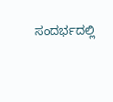ಸಂದರ್ಭದಲ್ಲಿ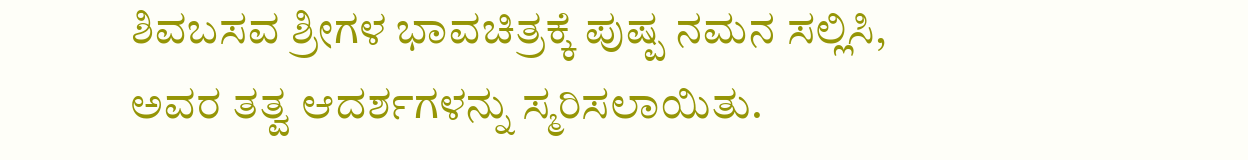ಶಿವಬಸವ ಶ್ರೀಗಳ ಭಾವಚಿತ್ರಕ್ಕೆ ಪುಷ್ಪ ನಮನ ಸಲ್ಲಿಸಿ, ಅವರ ತತ್ವ ಆದರ್ಶಗಳನ್ನು ಸ್ಮರಿಸಲಾಯಿತು.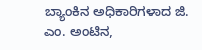ಬ್ಯಾಂಕಿನ ಅಧಿಕಾರಿಗಳಾದ ಜಿ. ಎಂ. ಅಂಟಿನ,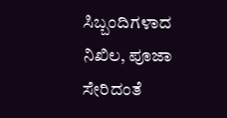ಸಿಬ್ಬಂದಿಗಳಾದ ನಿಖಿಲ, ಪೂಜಾ ಸೇರಿದಂತೆ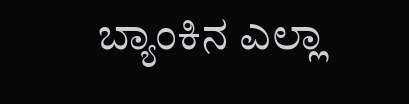ಬ್ಯಾಂಕಿನ ಎಲ್ಲಾ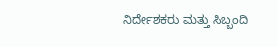ನಿರ್ದೇಶಕರು ಮತ್ತು ಸಿಬ್ಬಂದಿ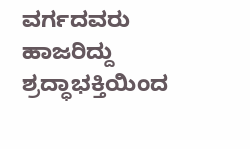ವರ್ಗದವರು ಹಾಜರಿದ್ದು ಶ್ರದ್ಧಾಭಕ್ತಿಯಿಂದ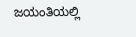ಜಯಂತಿಯಲ್ಲಿ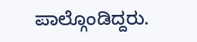ಪಾಲ್ಗೊಂಡಿದ್ದರು.